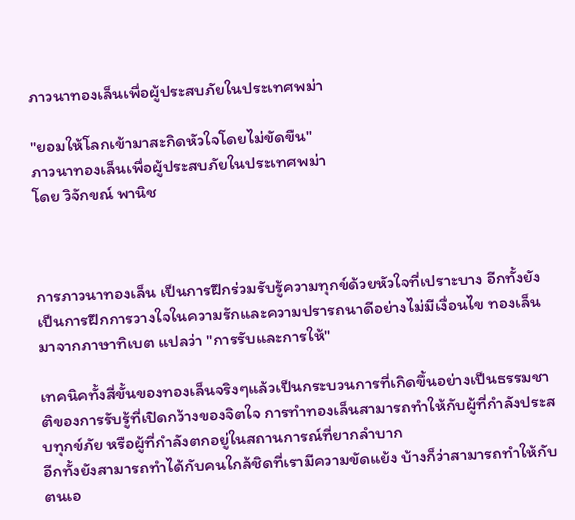ภาวนาทองเล็นเพื่อผู้ประสบภัยในประเทศพม่า

"ยอมให้โลกเข้ามาสะกิดหัวใจโดยไม่ขัดขืน"
ภาวนาทองเล็นเพื่อผู้ประสบภัยในประเทศพม่า
โดย วิจักขณ์ พานิช



การภาวนาทองเล็น เป็นการฝึกร่วมรับรู้ความทุกข์ด้วยหัวใจที่เปราะบาง อีกทั้งยังเป็นการฝึกการวางใจในความรักและความปรารถนาดีอย่างไม่มีเงื่อนไข ทองเล็นมาจากภาษาทิเบต แปลว่า "การรับและการให้"

เทคนิคทั้งสี่ขั้นของทองเล็นจริงๆแล้วเป็นกระบวนการที่เกิดขึ้นอย่างเป็นธรรมชาติของการรับรู้ที่เปิดกว้างของจิตใจ การทำทองเล็นสามารถทำให้กับผู้ที่กำลังประสบทุกข์ภัย หรือผู้ที่กำลังตกอยู่ในสถานการณ์ที่ยากลำบาก
อีกทั้งยังสามารถทำได้กับคนใกล้ชิดที่เรามีความขัดแย้ง บ้างก็ว่าสามารถทำให้กับตนเอ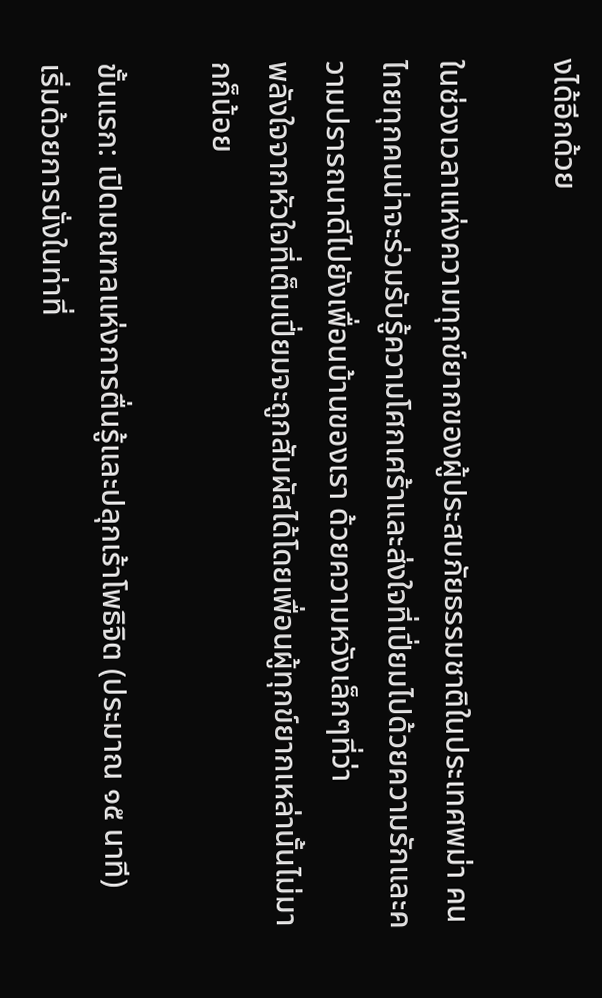งได้อีกด้วย

ในช่วงเวลาแห่งความทุกข์ยากของผู้ประสบภัยธรรมชาติในประเทศพม่า คนไทยทุกคนน่าจะร่วมรับรู้ความโศกเศร้าและส่งใจที่เปี่ยมไปด้วยความรักและความปรารถนาดีไปยังเพื่อนบ้านของเรา ด้วยความหวังเล็กๆที่ว่า
พลังใจจากหัวใจที่เต็มเปี่ยมจะถูกสัมผัสได้โดยเพื่อนผู้ทุกข์ยากเหล่านั้นไม่มากก็น้อย

ขั้นแรก: เปิดมณฑลแห่งการตื่นรู้และปลุกเร้าโพธิจิต (ประมาณ ๑๕ นาที)
เริ่มด้วยการนั่งในท่าที่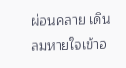ผ่อนคลาย เดินลมหายใจเข้าอ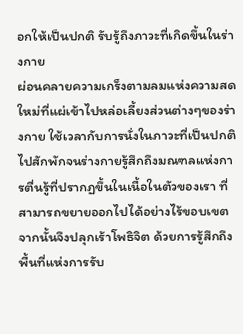อกให้เป็นปกติ รับรู้ถึงภาวะที่เกิดขึ้นในร่างกาย
ผ่อนคลายความเกร็งตามลมแห่งความสดใหม่ที่แผ่เข้าไปหล่อเลี้ยงส่วนต่างๆของร่างกาย ใช้เวลากับการนั่งในภาวะที่เป็นปกติไปสักพักจนร่างกายรู้สึกถึงมณฑลแห่งการตื่นรู้ที่ปรากฏขึ้นในเนื้อในตัวของเรา ที่สามารถขยายออกไปได้อย่างไร้ขอบเขต จากนั้นจึงปลุกเร้าโพธิจิต ด้วยการรู้สึกถึงพื้นที่แห่งการรับ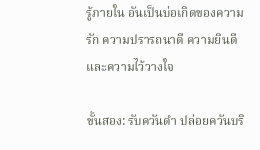รู้ภายใน อันเป็นบ่อเกิดของความรัก ความปรารถนาดี ความยินดี และความไว้วางใจ

ขั้นสอง: รับควันดำ ปล่อยควันบริ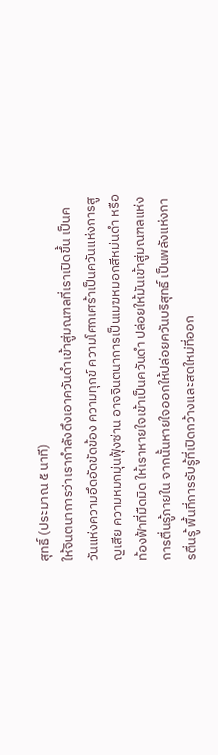สุทธิ์ (ประมาณ ๕ นาที)
ให้จินตนาการว่าเรากำลังดึงเอาควันดำเข้าสู่มณฑลที่เราเปิดขึ้น เป็นควันแห่งความอึดอัดขัดข้อง ความทุกข์ ความโศกเศร้าเป็นควันแห่งการสูญเสีย ความหมกมุ่นฟุ้งซ่าน อาจจินตนาการเป็นเมฆหมอกสีหม่นดำ หรือท้องฟ้าที่มืดมิด ให้เราหายใจเข้าเป็นควันดำ ปล่อยให้มันเข้าสู่มณฑลแห่งการตื่นรู้ภายใน จากนั้นหายใจออกให้ปล่อยควันบริสุทธิ์ เป็นพลังแห่งการตื่นรู้ พื้นที่การรับรู้ที่เปิดกว้างและสดใหม่ที่ออก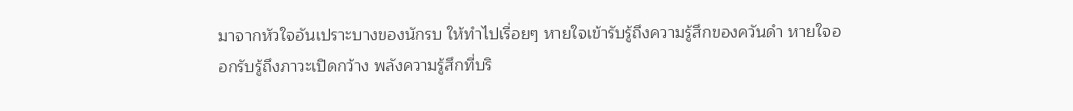มาจากหัวใจอันเปราะบางของนักรบ ให้ทำไปเรื่อยๆ หายใจเข้ารับรู้ถึงความรู้สึกของควันดำ หายใจออกรับรู้ถึงภาวะเปิดกว้าง พลังความรู้สึกที่บริ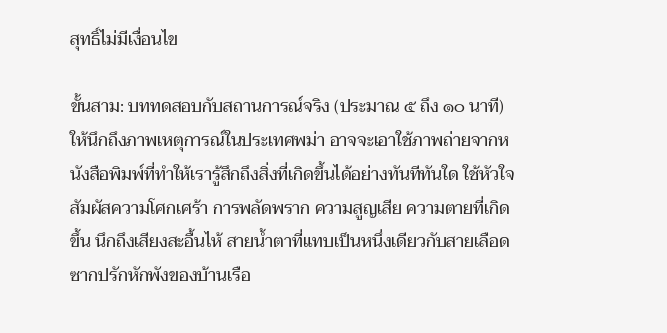สุทธิ์ไม่มีเงื่อนไข

ขั้นสาม: บททดสอบกับสถานการณ์จริง (ประมาณ ๕ ถึง ๑๐ นาที)
ให้นึกถึงภาพเหตุการณ์ในประเทศพม่า อาจจะเอาใช้ภาพถ่ายจากหนังสือพิมพ์ที่ทำให้เรารู้สึกถึงสิ่งที่เกิดขึ้นได้อย่างทันทีทันใด ใช้หัวใจสัมผัสความโศกเศร้า การพลัดพราก ความสูญเสีย ความตายที่เกิดขึ้น นึกถึงเสียงสะอื้นไห้ สายน้ำตาที่แทบเป็นหนึ่งเดียวกับสายเลือด ซากปรักหักพังของบ้านเรือ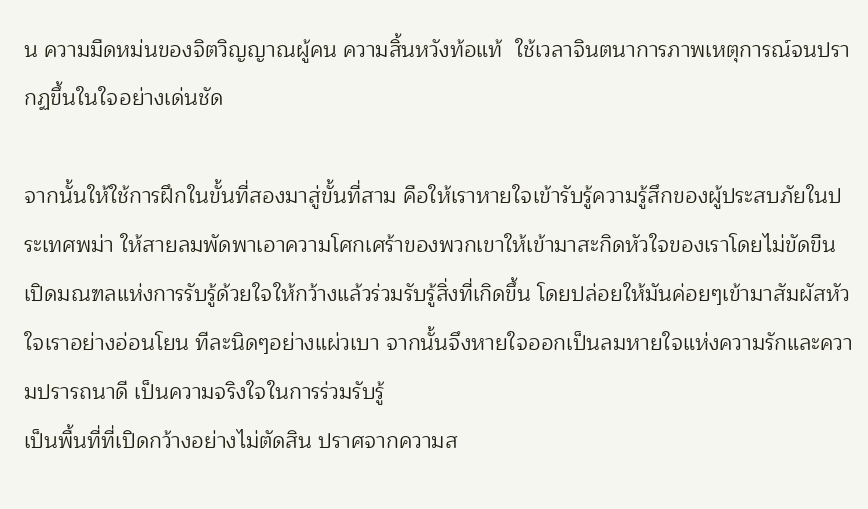น ความมืดหม่นของจิตวิญญาณผู้คน ความสิ้นหวังท้อแท้  ใช้เวลาจินตนาการภาพเหตุการณ์จนปรากฏขึ้นในใจอย่างเด่นชัด

จากนั้นให้ใช้การฝึกในขั้นที่สองมาสู่ขั้นที่สาม คือให้เราหายใจเข้ารับรู้ความรู้สึกของผู้ประสบภัยในประเทศพม่า ให้สายลมพัดพาเอาความโศกเศร้าของพวกเขาให้เข้ามาสะกิดหัวใจของเราโดยไม่ขัดขืน เปิดมณฑลแห่งการรับรู้ด้วยใจให้กว้างแล้วร่วมรับรู้สิ่งที่เกิดขึ้น โดยปล่อยให้มันค่อยๆเข้ามาสัมผัสหัวใจเราอย่างอ่อนโยน ทีละนิดๆอย่างแผ่วเบา จากนั้นจึงหายใจออกเป็นลมหายใจแห่งความรักและความปรารถนาดี เป็นความจริงใจในการร่วมรับรู้
เป็นพื้นที่ที่เปิดกว้างอย่างไม่ตัดสิน ปราศจากความส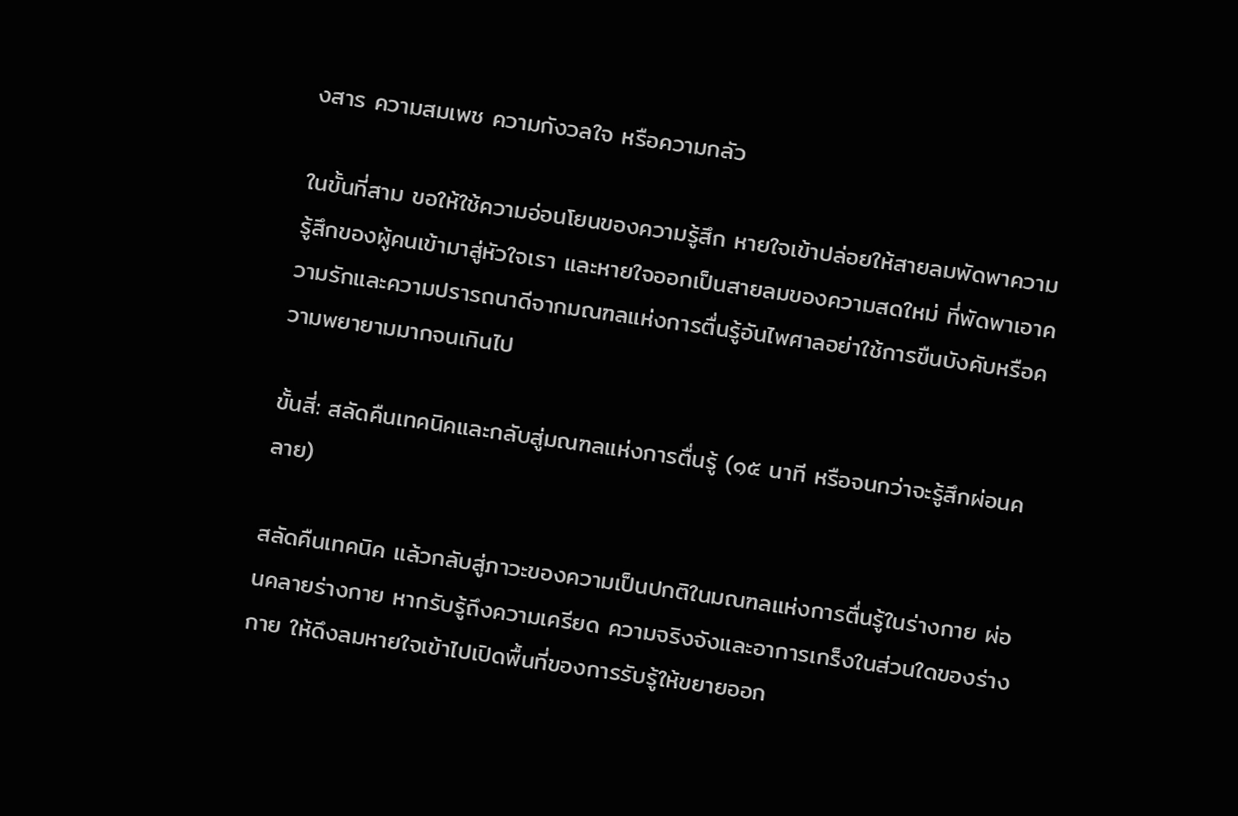งสาร ความสมเพช ความกังวลใจ หรือความกลัว

ในขั้นที่สาม ขอให้ใช้ความอ่อนโยนของความรู้สึก หายใจเข้าปล่อยให้สายลมพัดพาความรู้สึกของผู้คนเข้ามาสู่หัวใจเรา และหายใจออกเป็นสายลมของความสดใหม่ ที่พัดพาเอาความรักและความปรารถนาดีจากมณฑลแห่งการตื่นรู้อันไพศาลอย่าใช้การขืนบังคับหรือความพยายามมากจนเกินไป

ขั้นสี่: สลัดคืนเทคนิคและกลับสู่มณฑลแห่งการตื่นรู้ (๑๕ นาที หรือจนกว่าจะรู้สึกผ่อนคลาย)

สลัดคืนเทคนิค แล้วกลับสู่ภาวะของความเป็นปกติในมณฑลแห่งการตื่นรู้ในร่างกาย ผ่อนคลายร่างกาย หากรับรู้ถึงความเครียด ความจริงจังและอาการเกร็งในส่วนใดของร่างกาย ให้ดึงลมหายใจเข้าไปเปิดพื้นที่ของการรับรู้ให้ขยายออก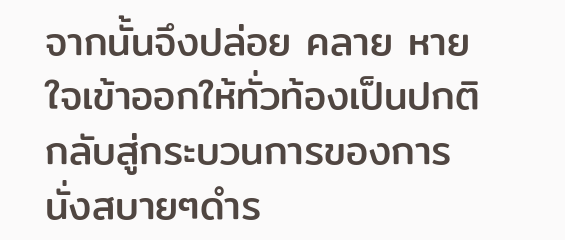จากนั้นจึงปล่อย คลาย หายใจเข้าออกให้ทั่วท้องเป็นปกติ กลับสู่กระบวนการของการนั่งสบายๆดำร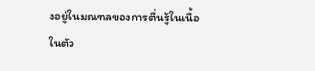งอยู่ในมณฑลของการตื่นรู้ในเนื้อในตัว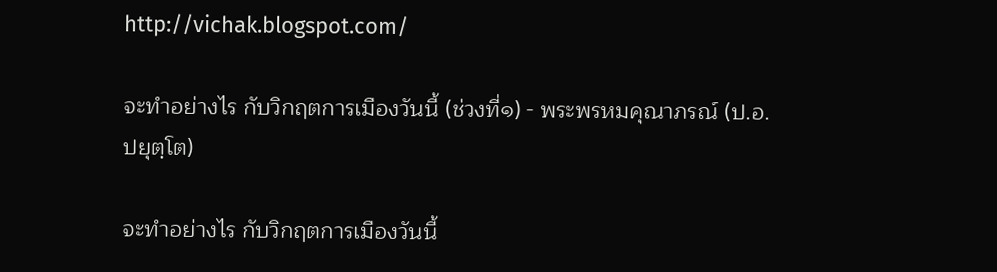http://vichak.blogspot.com/

จะทำอย่างไร กับวิกฤตการเมืองวันนี้ (ช่วงที่๑) - พระพรหมคุณาภรณ์ (ป.อ. ปยุตฺโต)

จะทำอย่างไร กับวิกฤตการเมืองวันนี้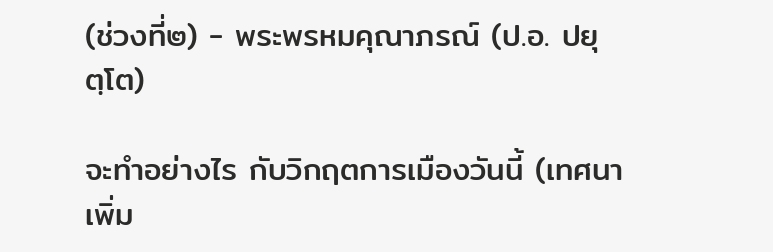(ช่วงที่๒) - พระพรหมคุณาภรณ์ (ป.อ. ปยุตฺโต)

จะทำอย่างไร กับวิกฤตการเมืองวันนี้ (เทศนาเพิ่ม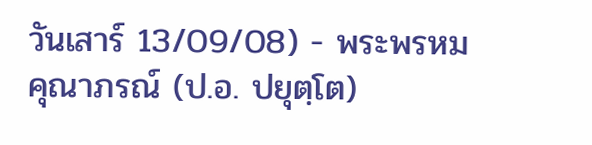วันเสาร์ 13/09/08) - พระพรหมคุณาภรณ์ (ป.อ. ปยุตฺโต)